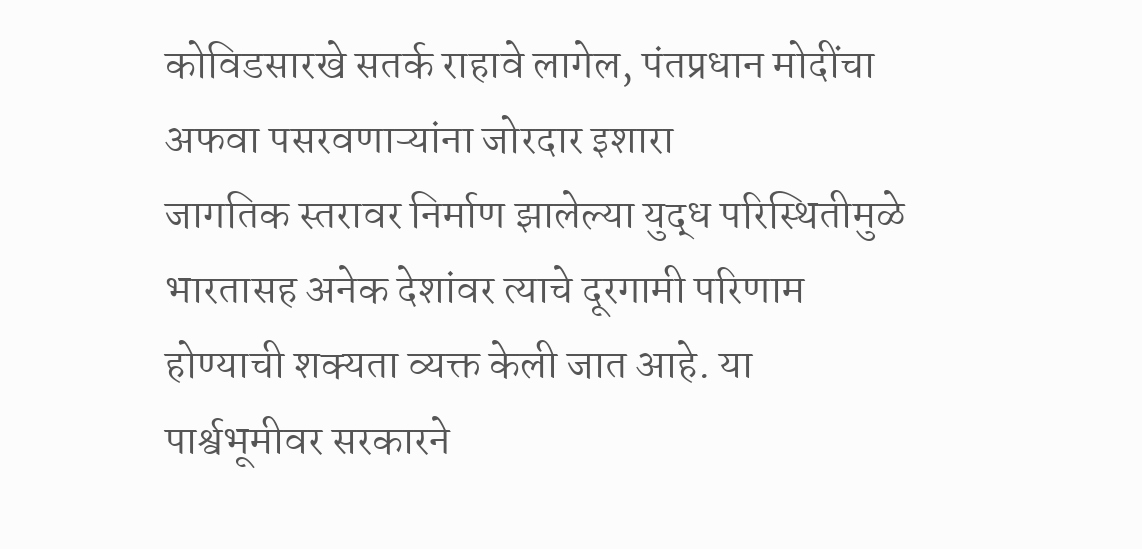कोविडसारखे सतर्क राहावे लागेल, पंतप्रधान मोदींचा अफवा पसरवणाऱ्यांना जोरदार इशारा
जागतिक स्तरावर निर्माण झालेल्या युद्ध परिस्थितीमुळे भारतासह अनेक देशांवर त्याचे दूरगामी परिणाम होण्याची शक्यता व्यक्त केली जात आहे. या पार्श्वभूमीवर सरकारने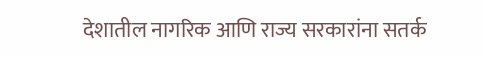देशातील नागरिक आणि राज्य सरकारांना सतर्क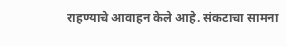राहण्याचे आवाहन केले आहे. संकटाचा सामना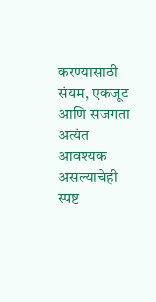करण्यासाठी संयम, एकजूट आणि सजगता अत्यंत आवश्यक असल्याचेही स्पष्ट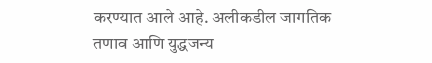करण्यात आले आहे. अलीकडील जागतिक तणाव आणि युद्धजन्य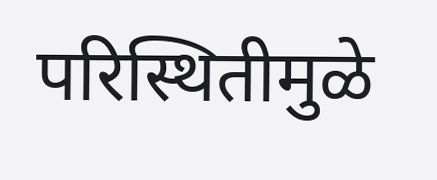परिस्थितीमुळे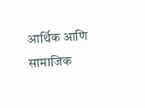आर्थिक आणि सामाजिक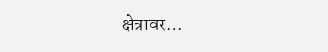क्षेत्रावर…